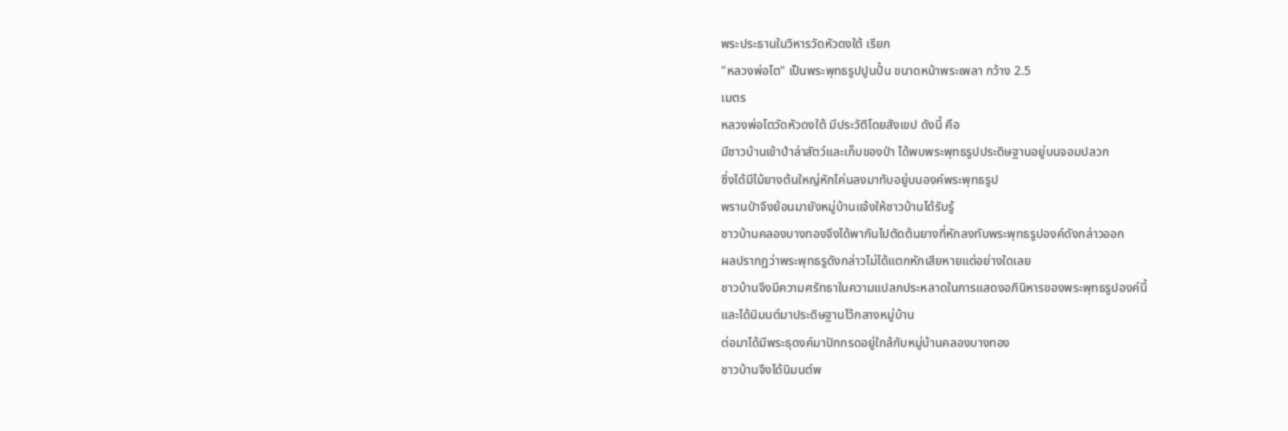พระประธานในวิหารวัดหัวดงใต้ เรียก
"หลวงพ่อโต" เป็นพระพุทธรูปปูนปั้น ขนาดหน้าพระเพลา กว้าง 2.5
เมตร
หลวงพ่อโตวัดหัวดงใต้ มีประวัติโดยสังเขป ดังนี้ คือ
มีชาวบ้านเข้าป่าล่าสัตว์และเก็บของป่า ได้พบพระพุทธรูปประดิษฐานอยู่บนจอมปลวก
ซึ่งได้มีไม้ยางต้นใหญ่หักโค่นลงมาทับอยู่บนองค์พระพุทธรูป
พรานป่าจึงย้อนมายังหมู่บ้านแจ้งให้ชาวบ้านได้รับรู้
ชาวบ้านคลองบางทองจึงได้พากันไปตัดต้นยางที่หักลงทับพระพุทธรูปองค์ดังกล่าวออก
ผลปรากฏว่าพระพุทธรูดังกล่าวไม่ได้แตกหักเสียหายแต่อย่างใดเลย
ชาวบ้านจึงมีความศรัทธาในความแปลกประหลาดในการแสดงอภินิหารของพระพุทธรูปองค์นี้
และได้นิมนต์มาประดิษฐานไว้กลางหมู่บ้าน
ต่อมาได้มีพระธุดงค์มาปักกรดอยู่ใกล้กับหมู่บ้านคลองบางทอง
ชาวบ้านจึงได้นิมนต์พ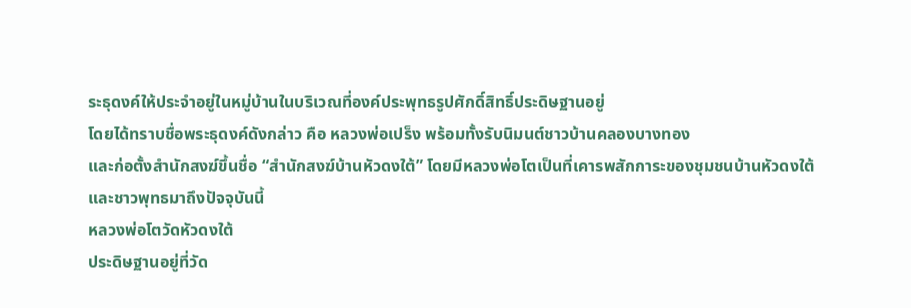ระธุดงค์ให้ประจำอยู่ในหมู่บ้านในบริเวณที่องค์ประพุทธรูปศักดิ์สิทธิ์ประดิษฐานอยู่
โดยได้ทราบชื่อพระธุดงค์ดังกล่าว คือ หลวงพ่อเปร็ง พร้อมทั้งรับนิมนต์ชาวบ้านคลองบางทอง
และก่อตั้งสำนักสงฆ์ขึ้นชื่อ “สำนักสงฆ์บ้านหัวดงใต้” โดยมีหลวงพ่อโตเป็นที่เคารพสักการะของชุมชนบ้านหัวดงใต้
และชาวพุทธมาถึงปัจจุบันนี้
หลวงพ่อโตวัดหัวดงใต้
ประดิษฐานอยู่ที่วัด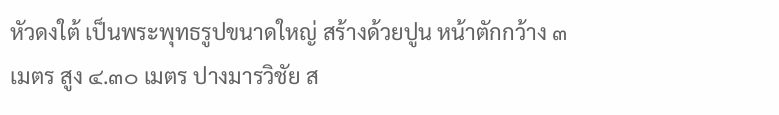หัวดงใต้ เป็นพระพุทธรูปขนาดใหญ่ สร้างด้วยปูน หน้าตักกว้าง ๓
เมตร สูง ๔.๓๐ เมตร ปางมารวิชัย ส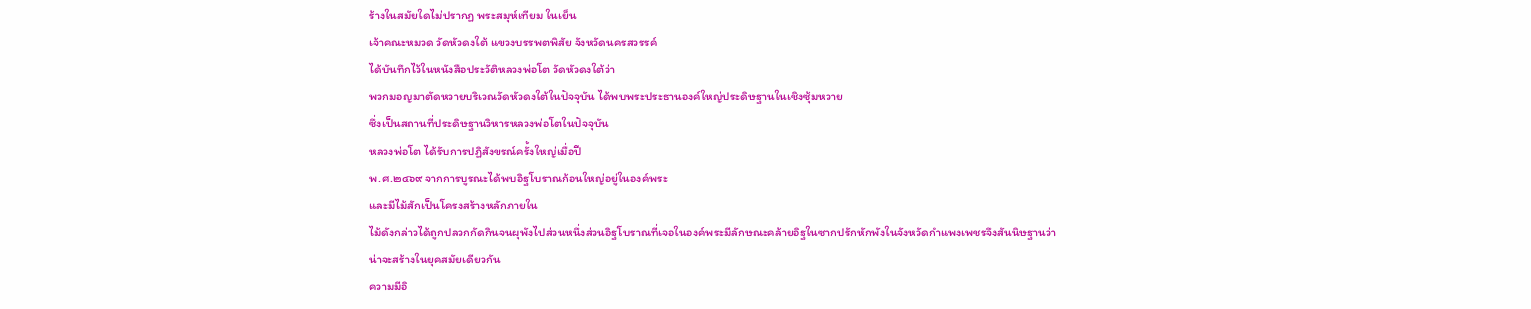ร้างในสมัยใดไม่ปรากฏ พระสมุห์เทียม ในเย็น
เจ้าคณะหมวด วัดหัวดงใต้ แขวงบรรพตพิสัย จังหวัดนครสวรรค์
ได้บันทึกไว้ในหนังสือประวัติหลวงพ่อโต วัดหัวดงใต้ว่า
พวกมอญมาตัดหวายบริเวณวัดหัวดงใต้ในปัจจุบัน ได้พบพระประธานองค์ใหญ่ประดิษฐานในเชิงซุ้มหวาย
ซึ่งเป็นสถานที่ประดิษฐานวิหารหลวงพ่อโตในปัจจุบัน
หลวงพ่อโต ได้รับการปฏิสังขรณ์ครั้งใหญ่เมื่อปี
พ.ศ.๒๔๖๙ จากการบูรณะได้พบอิฐโบราณก้อนใหญ่อยู่ในองค์พระ
และมีไม้สักเป็นโครงสร้างหลักภายใน
ไม้ดังกล่าวได้ถูกปลวกกัดกินจนผุพังไปส่วนหนึ่งส่วนอิฐโบราณที่เจอในองค์พระมีลักษณะคล้ายอิฐในซากปรักหักพังในจังหวัดกำแพงเพชรจึงสันนิษฐานว่า
น่าจะสร้างในยุคสมัยเดียวกัน
ความมีอิ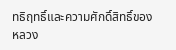ทธิฤทธิ์และความศักดิ์สิทธิ์ของหลวง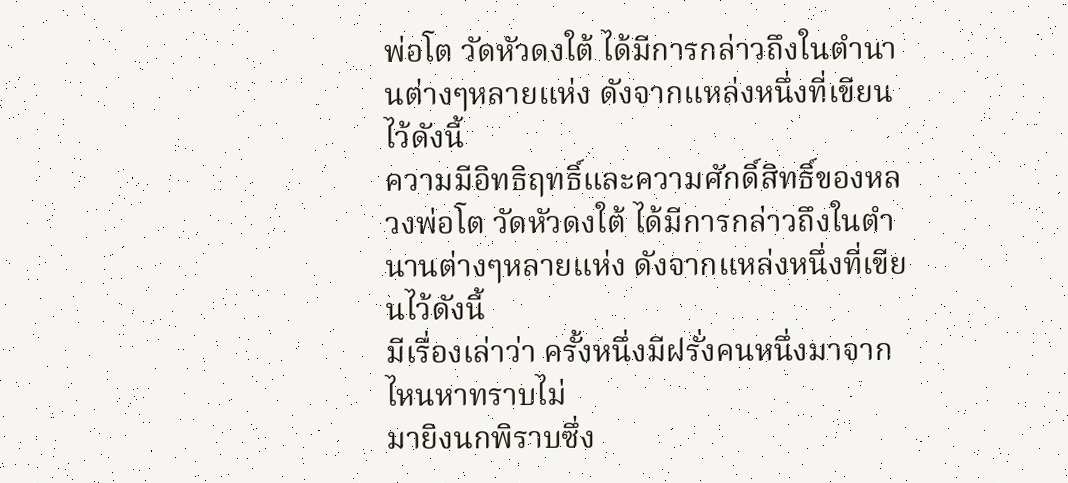พ่อโต วัดหัวดงใต้ ได้มีการกล่าวถึงในตำนานต่างๆหลายแห่ง ดังจากแหล่งหนึ่งที่เขียนไว้ดังนี้
ความมีอิทธิฤทธิ์และความศักดิ์สิทธิ์ของหลวงพ่อโต วัดหัวดงใต้ ได้มีการกล่าวถึงในตำนานต่างๆหลายแห่ง ดังจากแหล่งหนึ่งที่เขียนไว้ดังนี้
มีเรื่องเล่าว่า ครั้งหนึ่งมีฝรั่งคนหนึ่งมาจากไหนหาทราบไม่
มายิงนกพิราบซึ่ง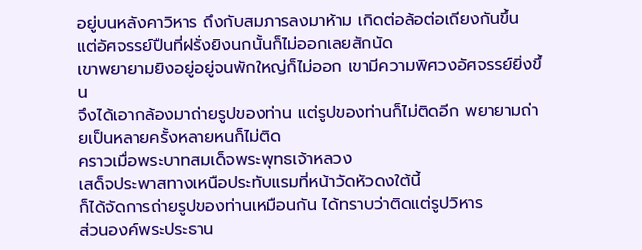อยู่บนหลังคาวิหาร ถึงกับสมภารลงมาห้าม เกิดต่อล้อต่อเถียงกันขึ้น
แต่อัศจรรย์ปืนที่ฝรั่งยิงนกนั้นก็ไม่ออกเลยสักนัด
เขาพยายามยิงอยู่อยู่จนพักใหญ่ก็ไม่ออก เขามีความพิศวงอัศจรรย์ยิ่งขึ้น
จึงได้เอากล้องมาถ่ายรูปของท่าน แต่รูปของท่านก็ไม่ติดอีก พยายามถ่ายเป็นหลายครั้งหลายหนก็ไม่ติด
คราวเมื่อพระบาทสมเด็จพระพุทธเจ้าหลวง
เสด็จประพาสทางเหนือประทับแรมที่หน้าวัดหัวดงใต้นี้
ก็ได้จัดการถ่ายรูปของท่านเหมือนกัน ได้ทราบว่าติดแต่รูปวิหาร
ส่วนองค์พระประธาน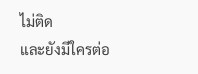ไม่ติด
และยังมีใครต่อ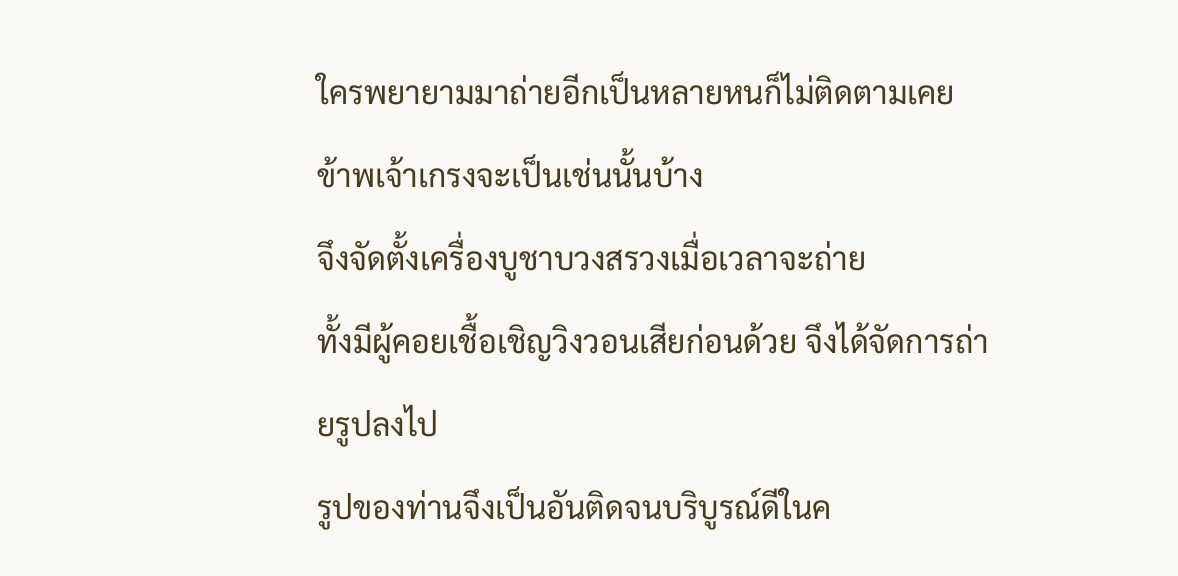ใครพยายามมาถ่ายอีกเป็นหลายหนก็ไม่ติดตามเคย
ข้าพเจ้าเกรงจะเป็นเช่นนั้นบ้าง
จึงจัดตั้งเครื่องบูชาบวงสรวงเมื่อเวลาจะถ่าย
ทั้งมีผู้คอยเชื้อเชิญวิงวอนเสียก่อนด้วย จึงได้จัดการถ่ายรูปลงไป
รูปของท่านจึงเป็นอันติดจนบริบูรณ์ดีในค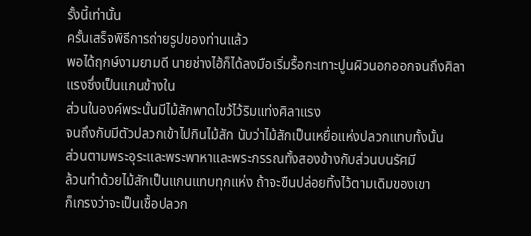รั้งนี้เท่านั้น
ครั้นเสร็จพิธีการถ่ายรูปของท่านแล้ว
พอได้ฤกษ์งามยามดี นายช่างไฮ้ก็ได้ลงมือเริ่มรื้อกะเทาะปูนผิวนอกออกจนถึงศิลาแรงซึ่งเป็นแกนข้างใน
ส่วนในองค์พระนั้นมีไม้สักพาดไขว้ไว้ริมแท่งศิลาแรง
จนถึงกับมีตัวปลวกเข้าไปกินไม้สัก นับว่าไม้สักเป็นเหยื่อแห่งปลวกแทบทั้งนั้น
ส่วนตามพระอุระและพระพาหาและพระกรรณทั้งสองข้างกับส่วนบนรัศมี
ล้วนทำด้วยไม้สักเป็นแกนแทบทุกแห่ง ถ้าจะขืนปล่อยทิ้งไว้ตามเดิมของเขา
ก็เกรงว่าจะเป็นเชื้อปลวก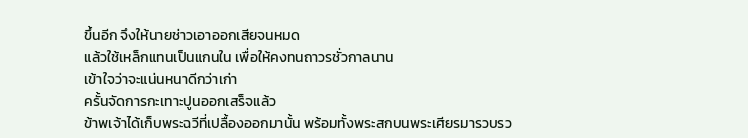ขึ้นอีก จึงให้นายช่าวเอาออกเสียจนหมด
แล้วใช้เหล็กแทนเป็นแกนใน เพื่อให้คงทนถาวรชั่วกาลนาน
เข้าใจว่าจะแน่นหนาดีกว่าเก่า
ครั้นจัดการกะเทาะปูนออกเสร็จแล้ว
ข้าพเจ้าได้เก็บพระฉวีที่เปลื้องออกมานั้น พร้อมทั้งพระสกบนพระเศียรมารวบรว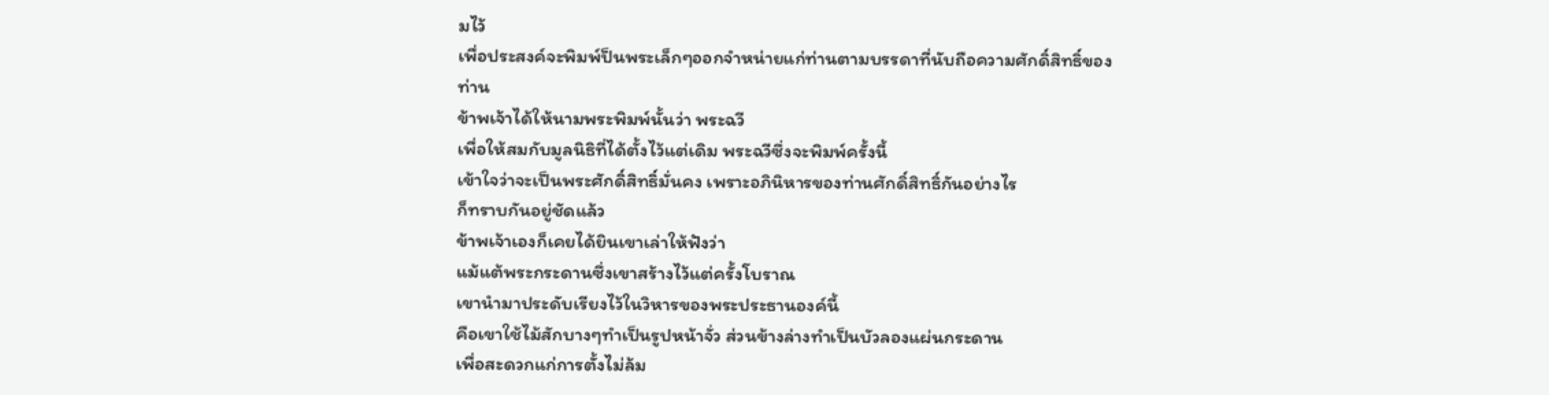มไว้
เพื่อประสงค์จะพิมพ์ป็นพระเล็กๆออกจำหน่ายแก่ท่านตามบรรดาที่นับถือความศักดิ์สิทธิ์ของท่าน
ข้าพเจ้าได้ให้นามพระพิมพ์นั้นว่า พระฉวี
เพื่อให้สมกับมูลนิธิที่ได้ตั้งไว้แต่เดิม พระฉวีซึ่งจะพิมพ์ครั้งนี้
เข้าใจว่าจะเป็นพระศักดิ์สิทธิ์มั่นคง เพราะอภินิหารของท่านศักดิ์สิทธิ์กันอย่างไร
ก็ทราบกันอยู่ชัดแล้ว
ข้าพเจ้าเองก็เคยได้ยินเขาเล่าให้ฟังว่า
แม้แต้พระกระดานซึ่งเขาสร้างไว้แต่ครั้งโบราณ
เขานำมาประดับเรียงไว้ในวิหารของพระประธานองค์นี้
คือเขาใช้ไม้สักบางๆทำเป็นรูปหน้าจั่ว ส่วนข้างล่างทำเป็นบัวลองแผ่นกระดาน
เพื่อสะดวกแก่การตั้งไม่ล้ม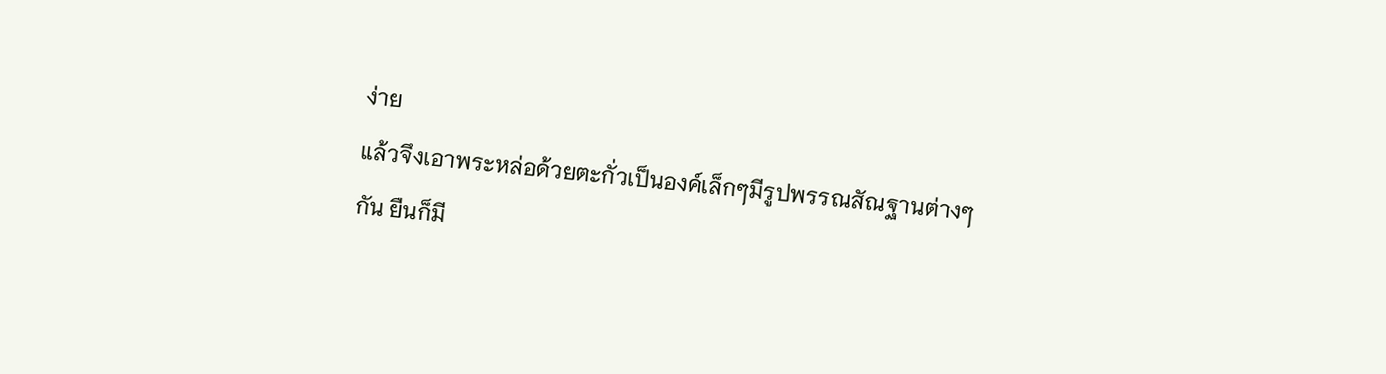ง่าย
แล้วจึงเอาพระหล่อด้วยตะกั่วเป็นองค์เล็กๆมีรูปพรรณสัณฐานต่างๆกัน ยืนก็มี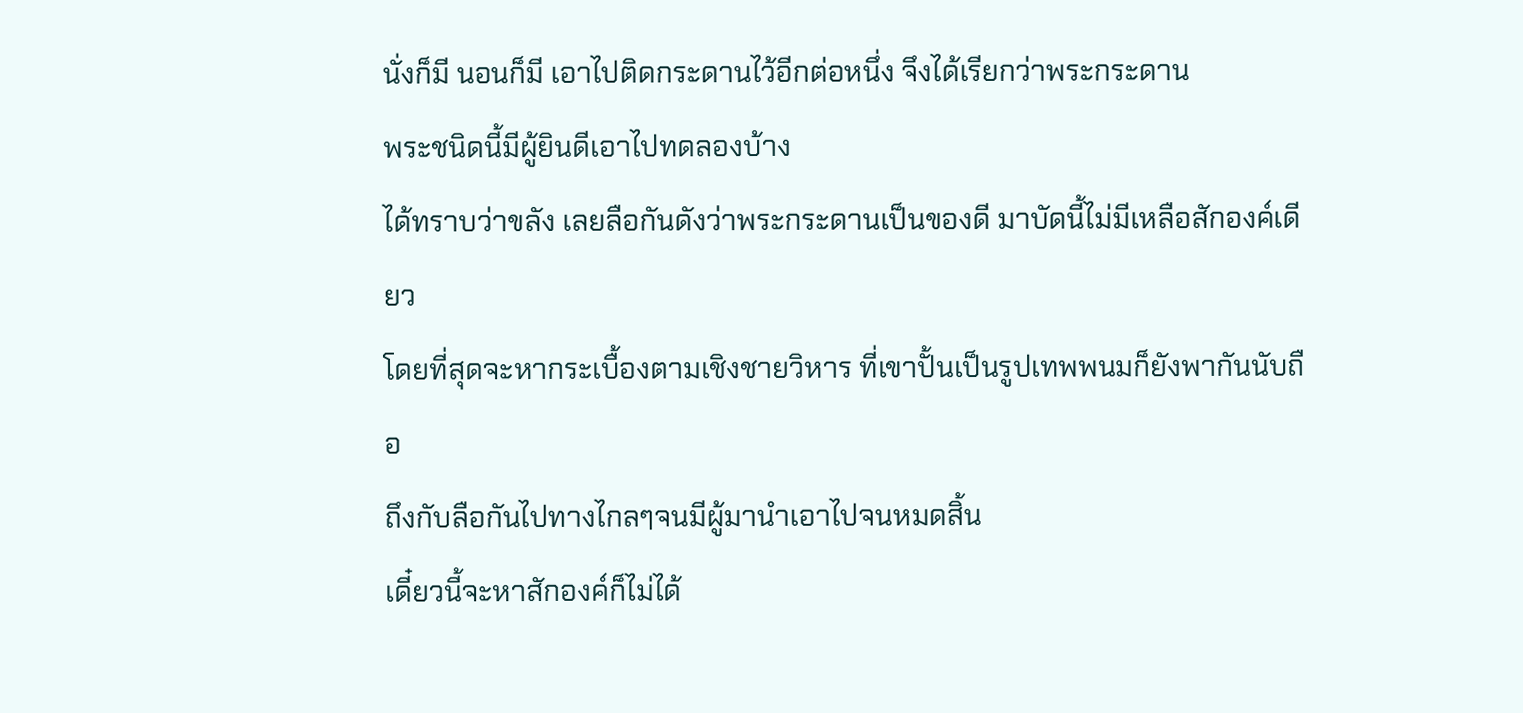นั่งก็มี นอนก็มี เอาไปติดกระดานไว้อีกต่อหนึ่ง จึงได้เรียกว่าพระกระดาน
พระชนิดนี้มีผู้ยินดีเอาไปทดลองบ้าง
ได้ทราบว่าขลัง เลยลือกันดังว่าพระกระดานเป็นของดี มาบัดนี้ไม่มีเหลือสักองค์เดียว
โดยที่สุดจะหากระเบื้องตามเชิงชายวิหาร ที่เขาปั้นเป็นรูปเทพพนมก็ยังพากันนับถือ
ถึงกับลือกันไปทางไกลๆจนมีผู้มานำเอาไปจนหมดสิ้น
เดี๋ยวนี้จะหาสักองค์ก็ไม่ได้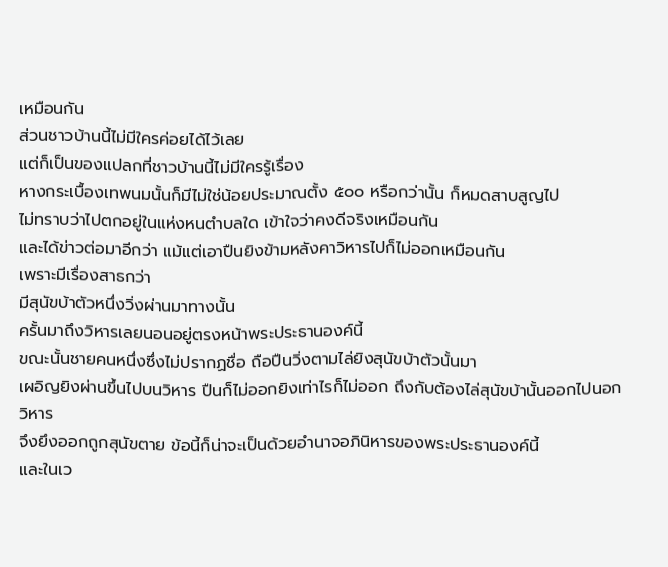เหมือนกัน
ส่วนชาวบ้านนี้ไม่มีใครค่อยได้ไว้เลย
แต่ก็เป็นของแปลกที่ชาวบ้านนี้ไม่มีใครรู้เรื่อง
หางกระเบื้องเทพนมนั้นก็มีไม่ใช่น้อยประมาณตั้ง ๕๐๐ หรือกว่านั้น ก็หมดสาบสูญไป
ไม่ทราบว่าไปตกอยู่ในแห่งหนตำบลใด เข้าใจว่าคงดีจริงเหมือนกัน
และได้ข่าวต่อมาอีกว่า แม้แต่เอาปืนยิงข้ามหลังคาวิหารไปก็ไม่ออกเหมือนกัน
เพราะมีเรื่องสาธกว่า
มีสุนัขบ้าตัวหนึ่งวิ่งผ่านมาทางนั้น
ครั้นมาถึงวิหารเลยนอนอยู่ตรงหน้าพระประธานองค์นี้
ขณะนั้นชายคนหนึ่งซึ่งไม่ปรากฏชื่อ ถือปืนวิ่งตามไล่ยิงสุนัขบ้าตัวนั้นมา
เผอิญยิงผ่านขึ้นไปบนวิหาร ปืนก็ไม่ออกยิงเท่าไรก็ไม่ออก ถึงกับต้องไล่สุนัขบ้านั้นออกไปนอกวิหาร
จึงยึงออกถูกสุนัขตาย ข้อนี้ก็น่าจะเป็นด้วยอำนาจอภินิหารของพระประธานองค์นี้
และในเว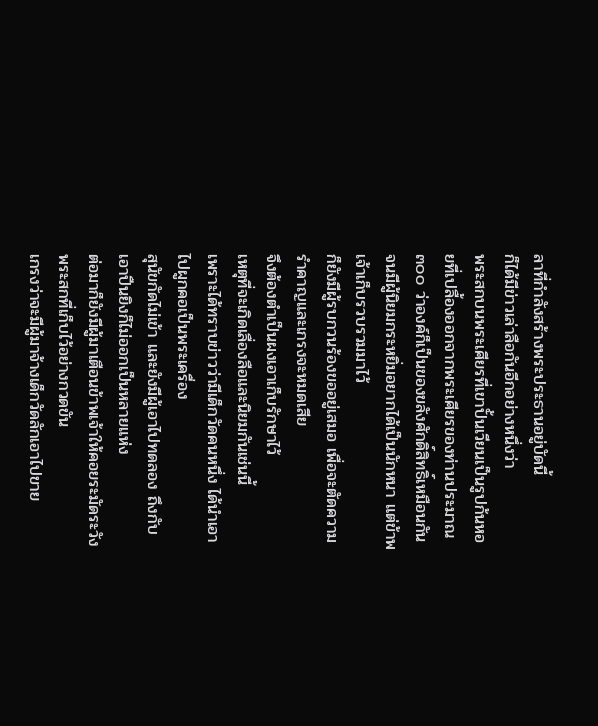ลาที่กำลังสร้างพระประธานอยู่บัดนี้
ก็ได้มีข่าวเล่าลือกันอีกอย่างหนึ่งว่า
พระสกบนพระเศียรที่เขาปั้นเวียนเป็นรูปก้นหอยที่เปลื้องออกจากพระเศียรของท่านประมาณ
๓๐๐ ว่าองค์ก็เป็นของขลังศักดิ์สิทธิ์เหมือนกัน
จนมีผู้นิยมกระหยิ่มอยากได้เป็นนักหนา แต่ข้าพเจ้าเก็บรวบรวมมาไว้
ก็ยังมีผู้รบกวนร้องขออยู่เสมอ เพื่อจะตัดความรำคาญและเกรงจะหมดเสีย
จึงต้องตำเป็นผงเอาเก็บรักษาไว้
เหตุที่จะเกิดเลื่องลือและนิยมกันเช่นนี้
เพราะได้ทราบข่าวว่ามีเด็กวัดคนหนึ่ง ได้นำเอาไปผูกคอเป็นพระเครื่อง
สุนัขกัดไม่เข้า และยังมีผู้เอาไปทดลอง ถึงกับเอาปืนยิงก็ไม่ออกเป็นหลายแห่ง
ต่อมาก็ยังมีผู้มาเตือนข้าพเจ้าให้คอยระมัดระวังพระสกที่เก็บไว้อย่างกวดขัน
เกรงว่าจะมีผู้มาจ้างเด็กวัดลักเอาไปขาย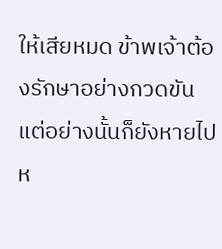ให้เสียหมด ข้าพเจ้าต้องรักษาอย่างกวดขัน
แต่อย่างนั้นก็ยังหายไปห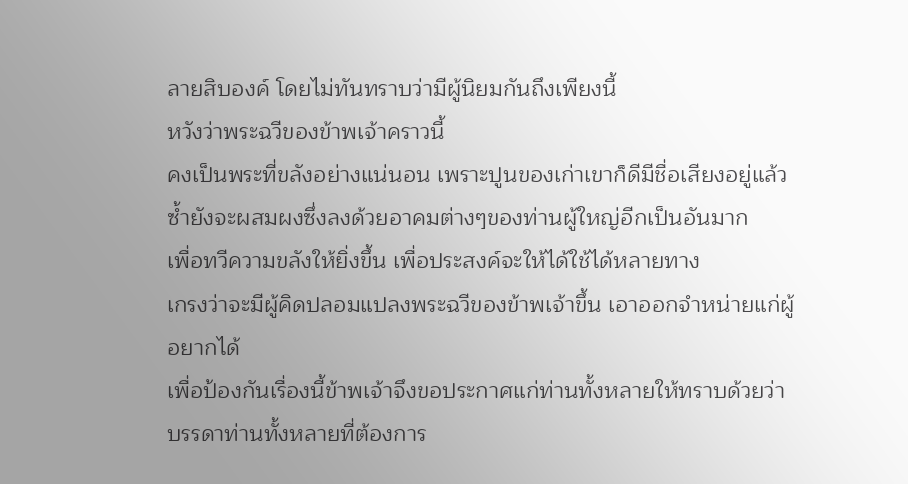ลายสิบองค์ โดยไม่ทันทราบว่ามีผู้นิยมกันถึงเพียงนี้
หวังว่าพระฉวีของข้าพเจ้าคราวนี้
คงเป็นพระที่ขลังอย่างแน่นอน เพราะปูนของเก่าเขาก็ดีมีชื่อเสียงอยู่แล้ว
ซ้ำยังจะผสมผงซึ่งลงด้วยอาคมต่างๆของท่านผู้ใหญ่อีกเป็นอันมาก
เพื่อทวีความขลังให้ยิ่งขึ้น เพื่อประสงค์จะให้ได้ใช้ได้หลายทาง
เกรงว่าจะมีผู้คิดปลอมแปลงพระฉวีของข้าพเจ้าขึ้น เอาออกจำหน่ายแก่ผู้อยากได้
เพื่อป้องกันเรื่องนี้ข้าพเจ้าจึงขอประกาศแก่ท่านทั้งหลายให้ทราบด้วยว่า
บรรดาท่านทั้งหลายที่ต้องการ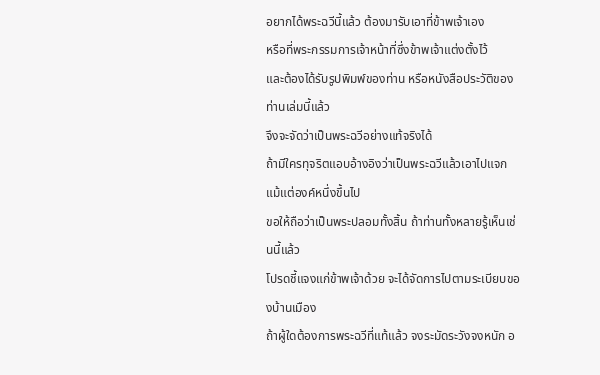อยากได้พระฉวีนี้แล้ว ต้องมารับเอาที่ข้าพเจ้าเอง
หรือที่พระกรรมการเจ้าหน้าที่ซึ่งข้าพเจ้าแต่งตั้งไว้
และต้องได้รับรูปพิมพ์ของท่าน หรือหนังสือประวัติของท่านเล่มนี้แล้ว
จึงจะจัดว่าเป็นพระฉวีอย่างแท้จริงได้
ถ้ามีใครทุจริตแอบอ้างอิงว่าเป็นพระฉวีแล้วเอาไปแจกแม้แต่องค์หนึ่งขึ้นไป
ขอให้ถือว่าเป็นพระปลอมทั้งสิ้น ถ้าท่านทั้งหลายรู้เห็นเช่นนี้แล้ว
โปรดชี้แจงแก่ข้าพเจ้าด้วย จะได้จัดการไปตามระเบียบของบ้านเมือง
ถ้าผู้ใดต้องการพระฉวีที่แท้แล้ว จงระมัดระวังจงหนัก อ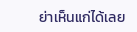ย่าเห็นแก่ได้เลย